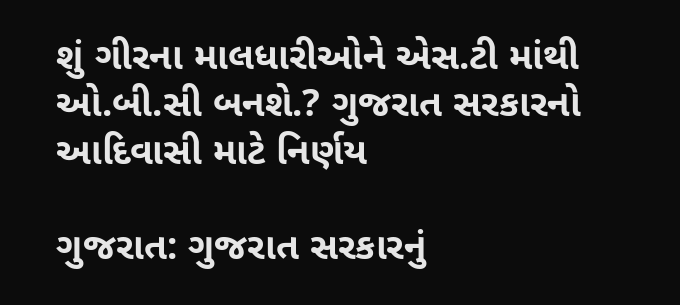શું ગીરના માલધારીઓને એસ.ટી માંથી ઓ.બી.સી બનશે.? ગુજરાત સરકારનો આદિવાસી માટે નિર્ણય

ગુજરાત: ગુજરાત સરકારનું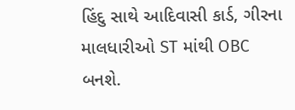હિંદુ સાથે આદિવાસી કાર્ડ, ગીરના માલધારીઓ ST માંથી OBC બનશે.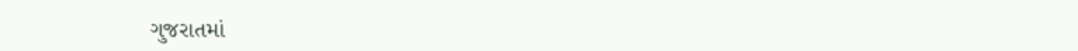ગુજરાતમાં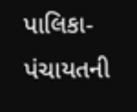પાલિકા-પંચાયતની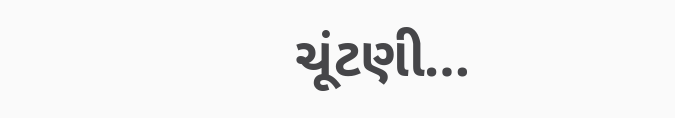ચૂંટણી…